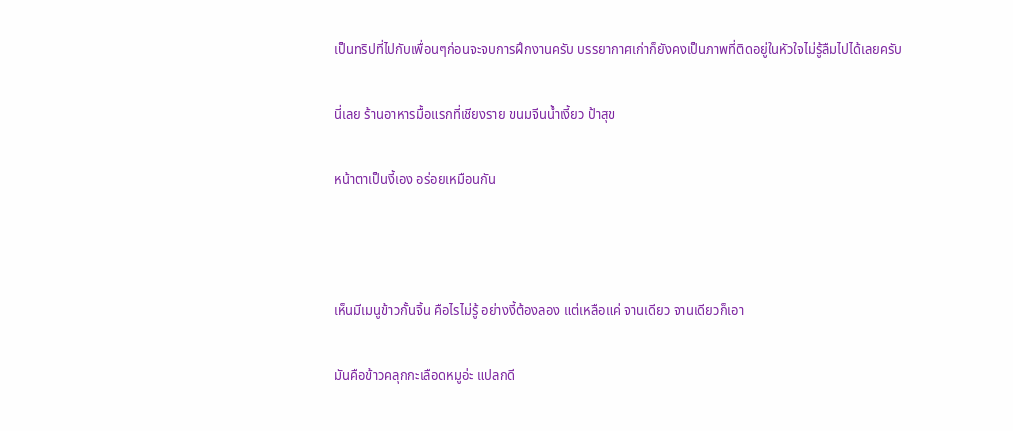เป็นทริปที่ไปกับเพื่อนๆก่อนจะจบการฝึกงานครับ บรรยากาศเก่าก็ยังคงเป็นภาพที่ติดอยู่ในหัวใจไม่รู้ลืมไปได้เลยครับ

นี่เลย ร้านอาหารมื้อแรกที่เชียงราย ขนมจีนน้ำเงี้ยว ป้าสุข

หน้าตาเป็นงี้เอง อร่อยเหมือนกัน



เห็นมีเมนูข้าวกั้นจิ้น คือไรไม่รู้ อย่างงี้ต้องลอง แต่เหลือแค่ จานเดียว จานเดียวก็เอา

มันคือข้าวคลุกกะเลือดหมูอ่ะ แปลกดี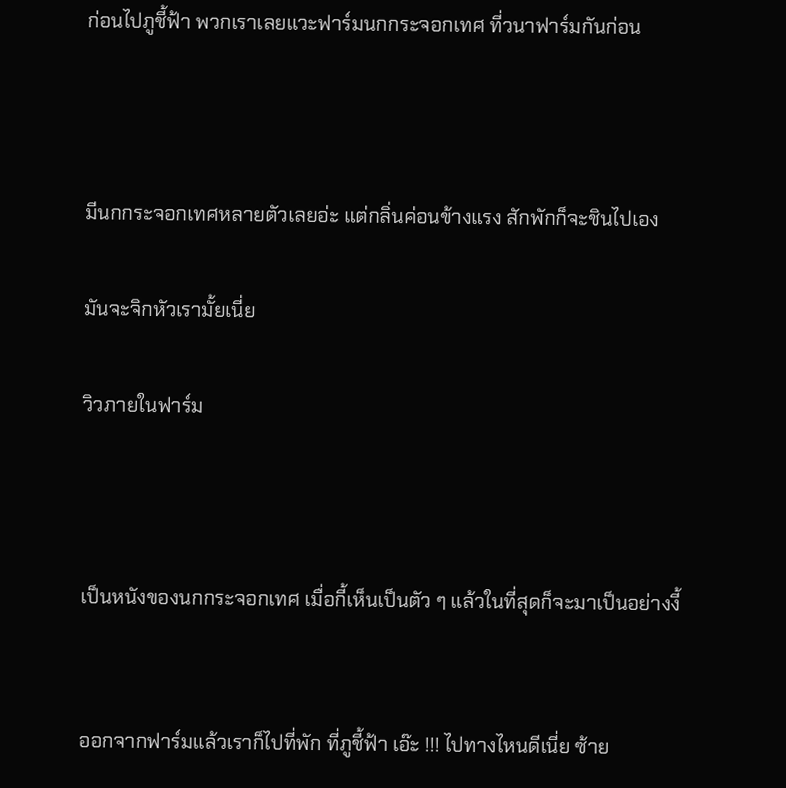ก่อนไปภูชี้ฟ้า พวกเราเลยแวะฟาร์มนกกระจอกเทศ ที่วนาฟาร์มกันก่อน



มีนกกระจอกเทศหลายตัวเลยอ่ะ แต่กลิ่นค่อนข้างแรง สักพักก็จะชินไปเอง

มันจะจิกหัวเรามั้ยเนี่ย

วิวภายในฟาร์ม



เป็นหนังของนกกระจอกเทศ เมื่อกี้เห็นเป็นตัว ๆ แล้วในที่สุดก็จะมาเป็นอย่างงี้


ออกจากฟาร์มแล้วเราก็ไปที่พัก ที่ภูชี้ฟ้า เอ๊ะ !!! ไปทางไหนดีเนี่ย ซ้าย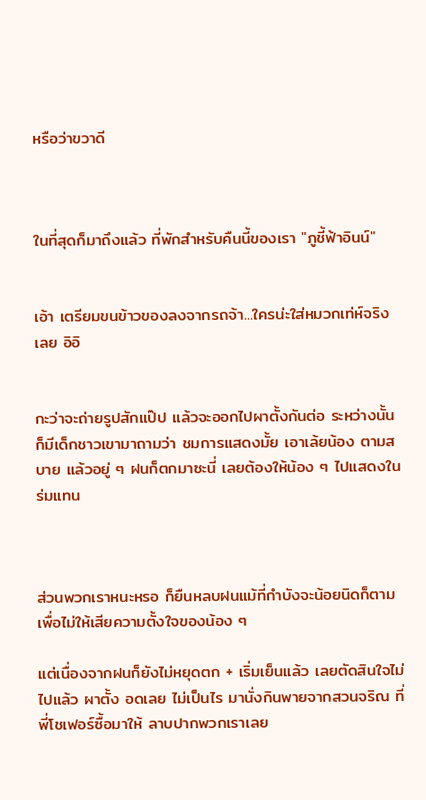หรือว่าขวาดี



ในที่สุดก็มาถึงแล้ว ที่พักสำหรับคืนนี้ของเรา "ภูชี้ฟ้าอินน์"


เอ้า เตรียมขนข้าวของลงจากรถจ้า...ใครน่ะใส่หมวกเท่ห์จริงเลย อิอิ


กะว่าจะถ่ายรูปสักแป๊ป แล้วจะออกไปผาตั้งกันต่อ ระหว่างนั้นก็มีเด็กชาวเขามาถามว่า ชมการแสดงมั้ย เอาเล้ยน้อง ตามสบาย แล้วอยู่ ๆ ฝนก็ตกมาซะนี่ เลยต้องให้น้อง ๆ ไปแสดงในร่มแทน



ส่วนพวกเราหนะหรอ ก็ยืนหลบฝนแม้ที่กำบังจะน้อยนิดก็ตาม เพื่อไม่ให้เสียความตั้งใจของน้อง ๆ

แต่เนื่องจากฝนก็ยังไม่หยุดตก + เริ่มเย็นแล้ว เลยตัดสินใจไม่ไปแล้ว ผาตั้ง อดเลย ไม่เป็นไร มานั่งกินพายจากสวนจริณ ที่พี่โชเฟอร์ซื้อมาให้ ลาบปากพวกเราเลย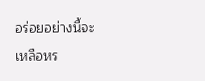อร่อยอย่างนี้จะเหลือหร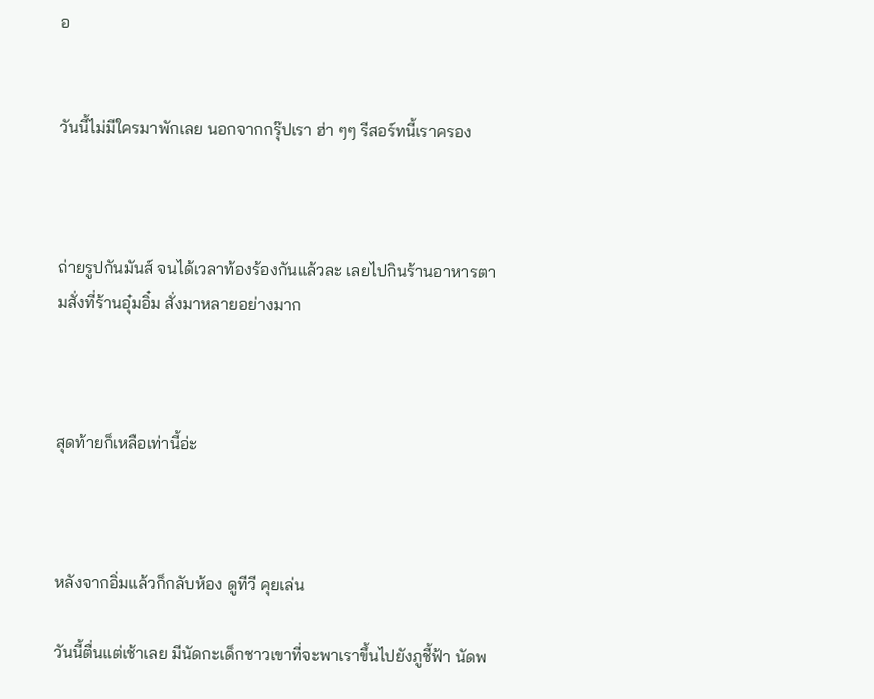อ


วันนี้ไม่มีใครมาพักเลย นอกจากกรุ๊ปเรา ฮ่า ๆๆ รีสอร์ทนี้เราครอง



ถ่ายรูปกันมันส์ จนได้เวลาท้องร้องกันแล้วละ เลยไปกินร้านอาหารตามสั่งที่ร้านอุ๋มอิ๋ม สั่งมาหลายอย่างมาก



สุดท้ายก็เหลือเท่านี้อ่ะ



หลังจากอิ่มแล้วก็กลับห้อง ดูทีวี คุยเล่น

วันนี้ตื่นแต่เช้าเลย มีนัดกะเด็กชาวเขาที่จะพาเราขึ้นไปยังภูชี้ฟ้า นัดพ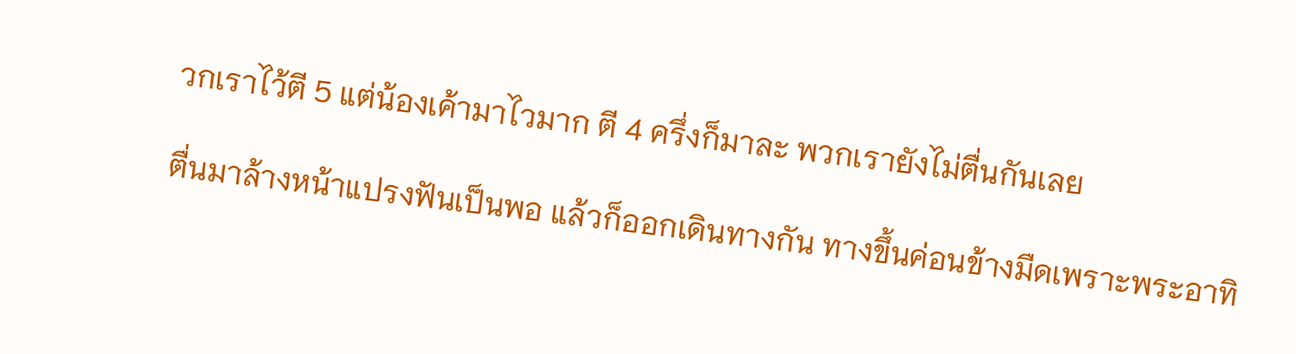วกเราไว้ตี 5 แต่น้องเค้ามาไวมาก ตี 4 ครึ่งก็มาละ พวกเรายังไม่ตื่นกันเลย

ตื่นมาล้างหน้าแปรงฟันเป็นพอ แล้วก็ออกเดินทางกัน ทางขึ้นค่อนข้างมืดเพราะพระอาทิ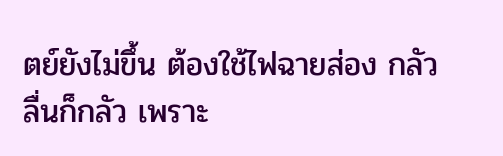ตย์ยังไม่ขึ้น ต้องใช้ไฟฉายส่อง กลัวลื่นก็กลัว เพราะ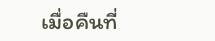เมื่อคืนที่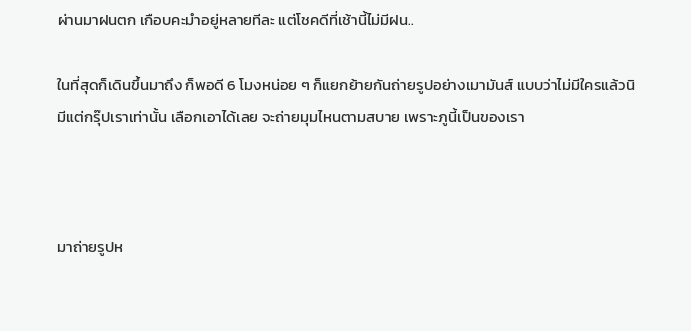ผ่านมาฝนตก เกือบคะมำอยู่หลายทีละ แต่โชคดีที่เช้านี้ไม่มีฝน..

ในที่สุดก็เดินขึ้นมาถึง ก็พอดี 6 โมงหน่อย ๆ ก็แยกย้ายกันถ่ายรูปอย่างเมามันส์ แบบว่าไม่มีใครแล้วนิ มีแต่กรุ๊ปเราเท่านั้น เลือกเอาได้เลย จะถ่ายมุมไหนตามสบาย เพราะภูนี้เป็นของเรา



มาถ่ายรูปห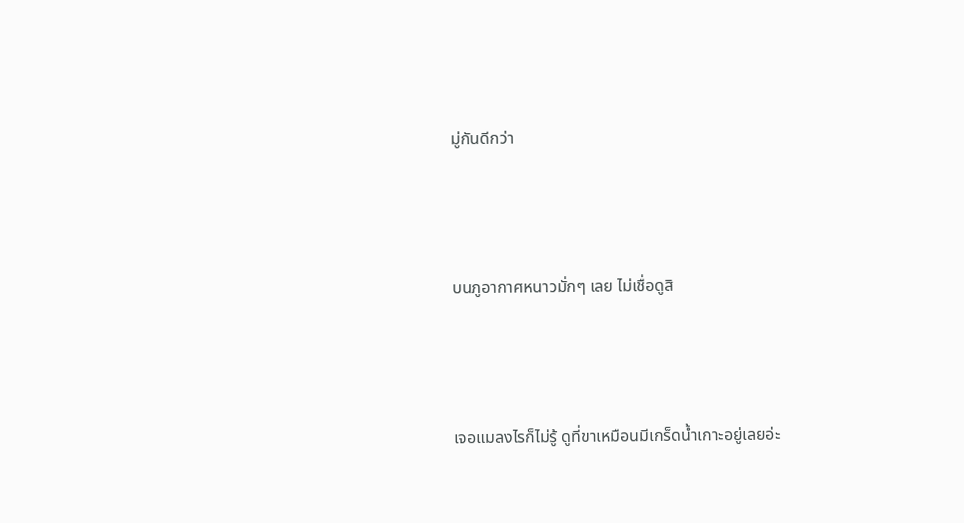มู่กันดีกว่า



บนภูอากาศหนาวมั่กๆ เลย ไม่เชื่อดูสิ



เจอแมลงไรก็ไม่รู้ ดูที่ขาเหมือนมีเกร็ดน้ำเกาะอยู่เลยอ่ะ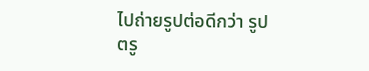ไปถ่ายรูปต่อดีกว่า รูปตรู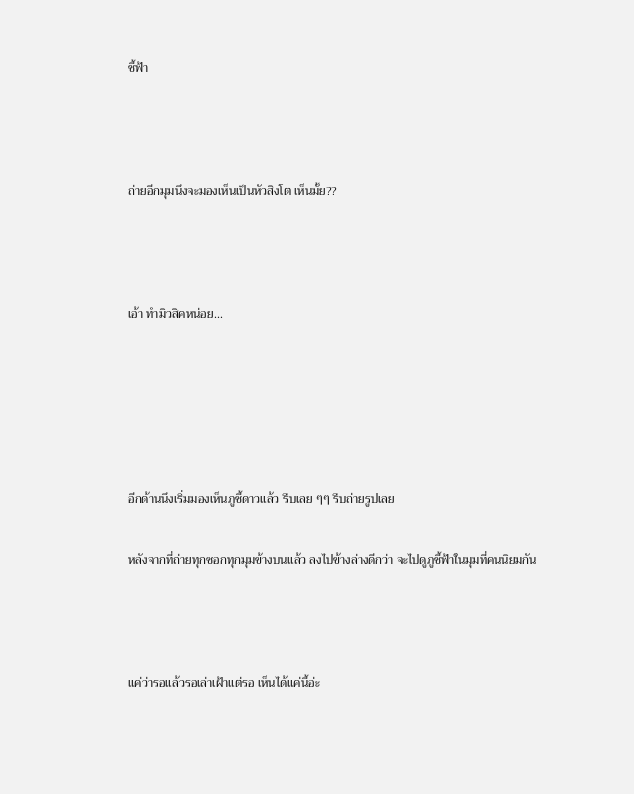ชี้ฟ้า



ถ่ายอีกมุมนึงจะมองเห็นเป็นหัวสิงโต เห็นมั้ย??



เอ้า ทำมิวสิคหน่อย...





อีกด้านนึงเริ่มมองเห็นภูชี้ดาวแล้ว รีบเลย ๆๆ รีบถ่ายรูปเลย

หลังจากที่ถ่ายทุกซอกทุกมุมข้างบนแล้ว ลงไปข้างล่างดีกว่า จะไปดูภูชี้ฟ้าในมุมที่คนนิยมกัน



แค่ว่ารอแล้วรอเล่าเฝ้าแต่รอ เห็นได้แค่นี้อ่ะ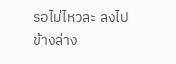รอไม่ไหวละ ลงไปข้างล่าง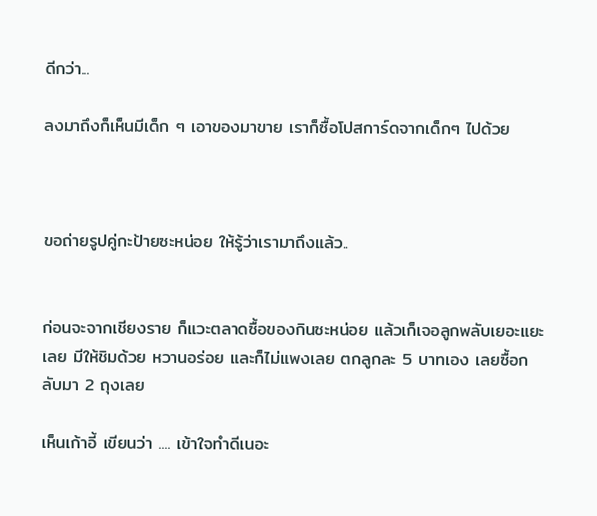ดีกว่า...

ลงมาถึงก็เห็นมีเด็ก ๆ เอาของมาขาย เราก็ซื้อโปสการ์ดจากเด็กๆ ไปด้วย



ขอถ่ายรูปคู่กะป้ายซะหน่อย ให้รู้ว่าเรามาถึงแล้ว..


ก่อนจะจากเชียงราย ก็แวะตลาดซื้อของกินซะหน่อย แล้วเก็เจอลูกพลับเยอะแยะเลย มีให้ชิมด้วย หวานอร่อย และก็ไม่แพงเลย ตกลูกละ 5 บาทเอง เลยซื้อกลับมา 2 ถุงเลย

เห็นเก้าอี้ เขียนว่า .... เข้าใจทำดีเนอะ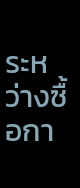ระหว่างซื้อกา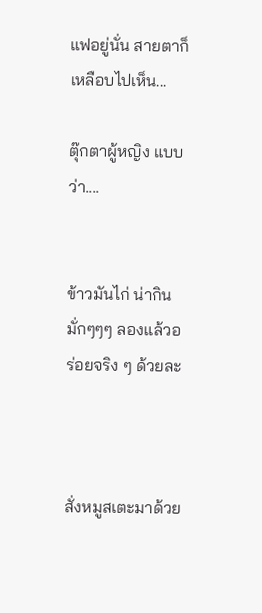แฟอยู่นั่น สายตาก็เหลือบไปเห็น...

ตุ๊กตาผู้หญิง แบบว่า....


ข้าวมันไก่ น่ากินมั่กๆๆๆ ลองแล้วอร่อยจริง ๆ ด้วยละ



สั่งหมูสเตะมาด้วย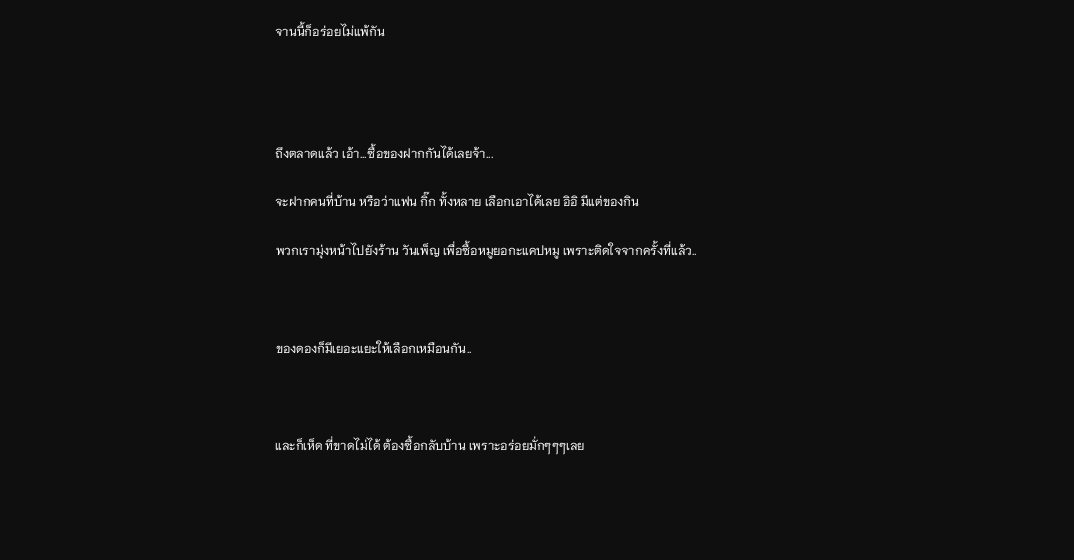จานนี้ก็อร่อยไม่แพ้กัน




ถึงตลาดแล้ว เอ้า...ซื้อของฝากกันได้เลยจ้า...

จะฝากคนที่บ้าน หรือว่าแฟน กิ๊ก ทั้งหลาย เลือกเอาได้เลย อิอิ มีแต่ของกิน

พวกเรามุ่งหน้าไปยังร้าน วันเพ็ญ เพื่อซื้อหมูยอกะแคปหมู เพราะติดใจจากครั้งที่แล้ว..



ของดองก็มีเยอะแยะให้เลือกเหมือนกัน..



และก็เห็ด ที่ขาดไม่ได้ ต้องซื้อกลับบ้าน เพราะอร่อยมั่กๆๆๆเลย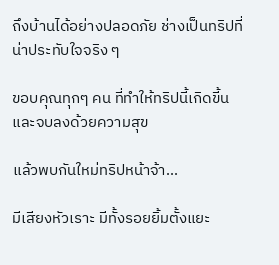ถึงบ้านได้อย่างปลอดภัย ช่างเป็นทริปที่น่าประทับใจจริง ๆ

ขอบคุณทุกๆ คน ที่ทำให้ทริปนี้เกิดขี้นและจบลงด้วยความสุข

แล้วพบกันใหม่ทริปหน้าจ้า...

มีเสียงหัวเราะ มีทั้งรอยยิ้มตั้งแยะ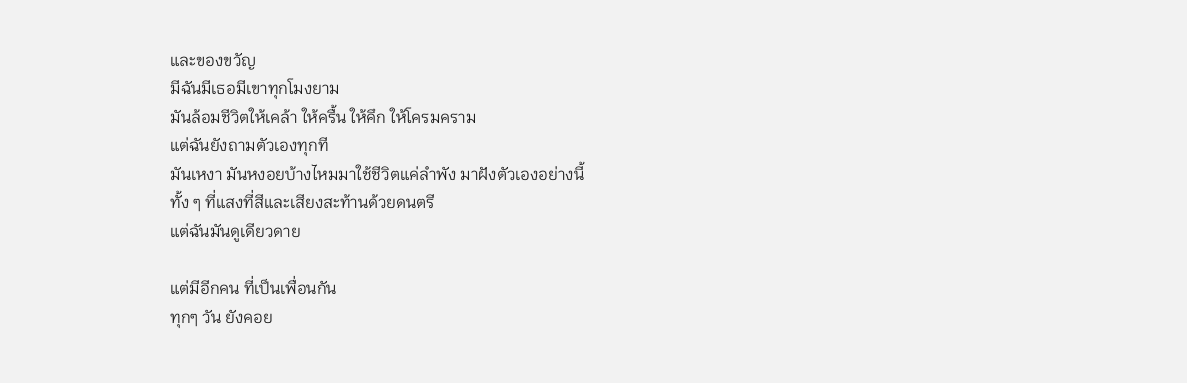และของขวัญ
มีฉันมีเธอมีเขาทุกโมงยาม
มันล้อมชีวิตให้เคล้า ให้ครื้น ให้คึก ให้โครมคราม
แต่ฉันยังถามตัวเองทุกที
มันเหงา มันหงอยบ้างไหมมาใช้ชีวิตแค่ลำพัง มาฝังตัวเองอย่างนี้
ทั้ง ๆ ที่แสงที่สีและเสียงสะท้านด้วยดนตรี
แต่ฉันมันดูเดียวดาย

แต่มีอีกคน ที่เป็นเพื่อนกัน
ทุกๆ วัน ยังคอย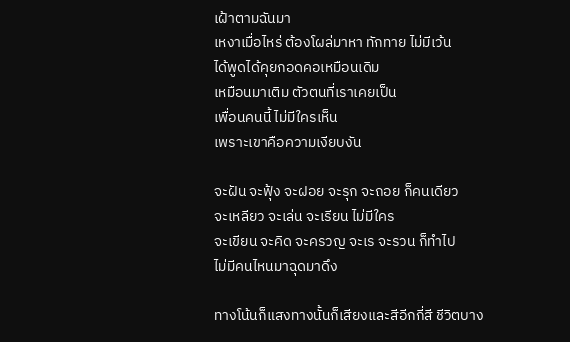เฝ้าตามฉันมา
เหงาเมื่อไหร่ ต้องโผล่มาหา ทักทาย ไม่มีเว้น
ได้พูดได้คุยกอดคอเหมือนเดิม
เหมือนมาเติม ตัวตนที่เราเคยเป็น
เพื่อนคนนี้ ไม่มีใครเห็น
เพราะเขาคือความเงียบงัน

จะฝัน จะฟุ้ง จะฝอย จะรุก จะถอย ก็คนเดียว
จะเหลียว จะเล่น จะเรียน ไม่มีใคร
จะเขียน จะคิด จะครวญ จะเร จะรวน ก็ทำไป
ไม่มีคนไหนมาฉุดมาดึง

ทางโน้นก็แสงทางนั้นก็เสียงและสีอีกกี่สี ชีวิตบาง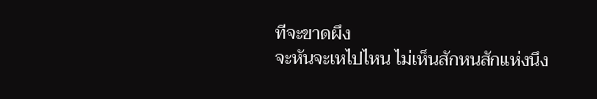ทีจะขาดผึง
จะหันจะเหไปไหน ไม่เห็นสักหนสักแห่งนึง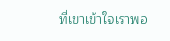ที่เขาเข้าใจเราพอ